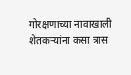गोरक्षणाच्या नावाखाली शेतकऱ्यांना कसा त्रास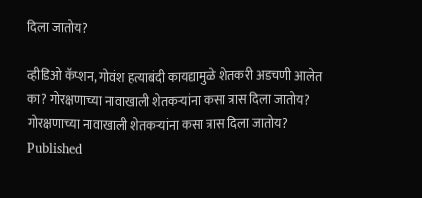दिला जातोय?

व्हीडिओ कॅप्शन, गोवंश हत्याबंदी कायद्यामुळे शेतकरी अडचणी आलेत का? गोरक्षणाच्या नावाखाली शेतकऱ्यांना कसा त्रास दिला जातोय?
गोरक्षणाच्या नावाखाली शेतकऱ्यांना कसा त्रास दिला जातोय?
Published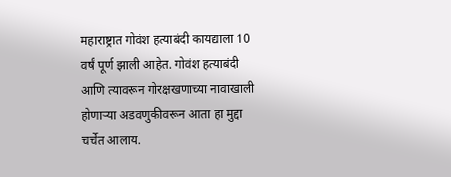महाराष्ट्रात गोवंश हत्याबंदी कायद्याला 10 वर्षं पूर्ण झाली आहेत. गोवंश हत्याबंदी आणि त्यावरून गोरक्षखणाच्या नावाखाली होणाऱ्या अडवणुकीवरून आता हा मुद्दा चर्चेत आलाय.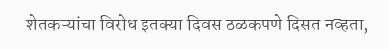शेतकऱ्यांचा विरोध इतक्या दिवस ठळकपणे दिसत नव्हता,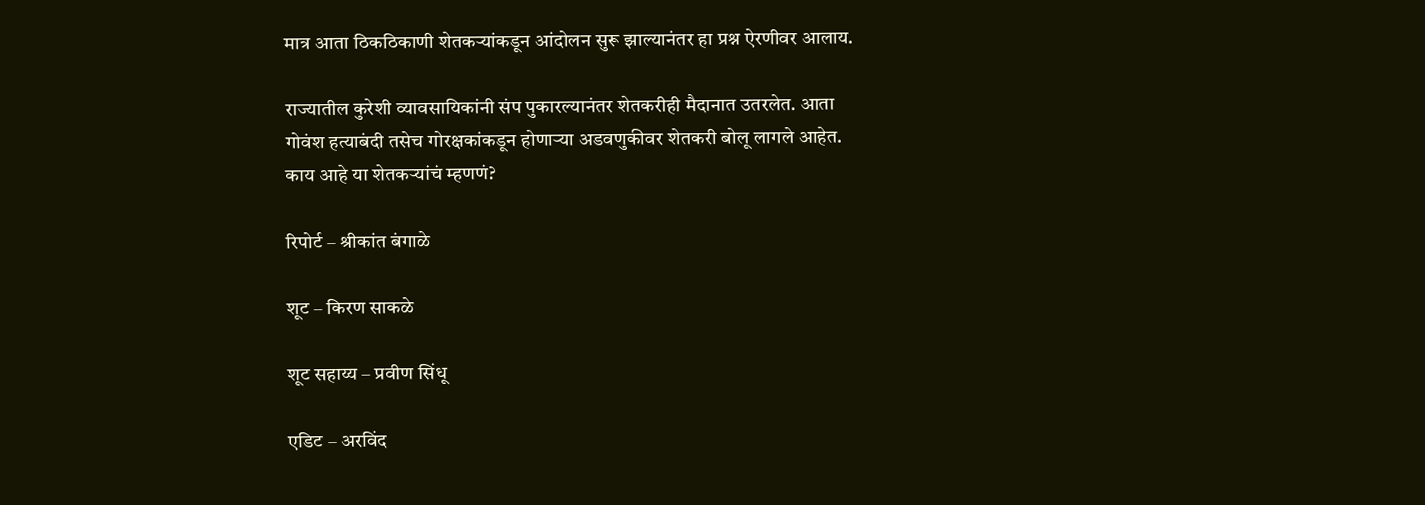मात्र आता ठिकठिकाणी शेतकऱ्यांकडून आंदोलन सुरू झाल्यानंतर हा प्रश्न ऐरणीवर आलाय.

राज्यातील कुरेशी व्यावसायिकांनी संप पुकारल्यानंतर शेतकरीही मैदानात उतरलेत. आता गोवंश हत्याबंदी तसेच गोरक्षकांकडून होणाऱ्या अडवणुकीवर शेतकरी बोलू लागले आहेत. काय आहे या शेतकऱ्यांचं म्हणणं?

रिपोर्ट – श्रीकांत बंगाळे

शूट – किरण साकळे

शूट सहाय्य – प्रवीण सिंधू

एडिट – अरविंद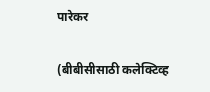पारेकर

(बीबीसीसाठी कलेक्टिव्ह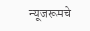न्यूजरूमचे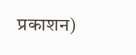प्रकाशन)